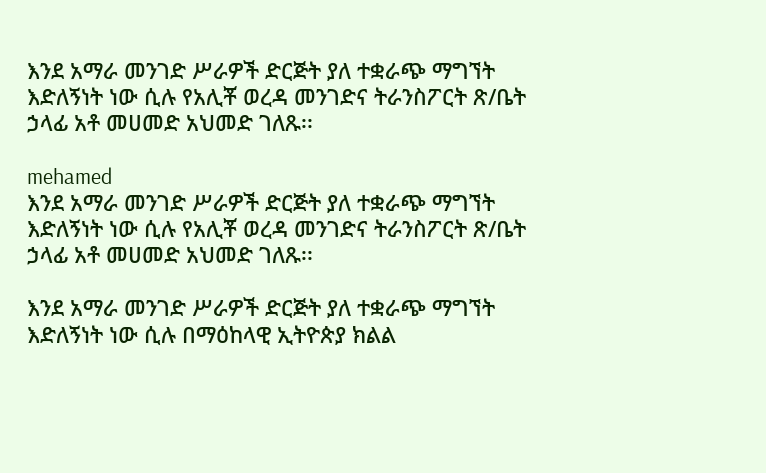እንደ አማራ መንገድ ሥራዎች ድርጅት ያለ ተቋራጭ ማግኘት እድለኝነት ነው ሲሉ የአሊቾ ወረዳ መንገድና ትራንስፖርት ጽ/ቤት ኃላፊ አቶ መሀመድ አህመድ ገለጹ፡፡

mehamed
እንደ አማራ መንገድ ሥራዎች ድርጅት ያለ ተቋራጭ ማግኘት እድለኝነት ነው ሲሉ የአሊቾ ወረዳ መንገድና ትራንስፖርት ጽ/ቤት ኃላፊ አቶ መሀመድ አህመድ ገለጹ፡፡

እንደ አማራ መንገድ ሥራዎች ድርጅት ያለ ተቋራጭ ማግኘት እድለኝነት ነው ሲሉ በማዕከላዊ ኢትዮጵያ ክልል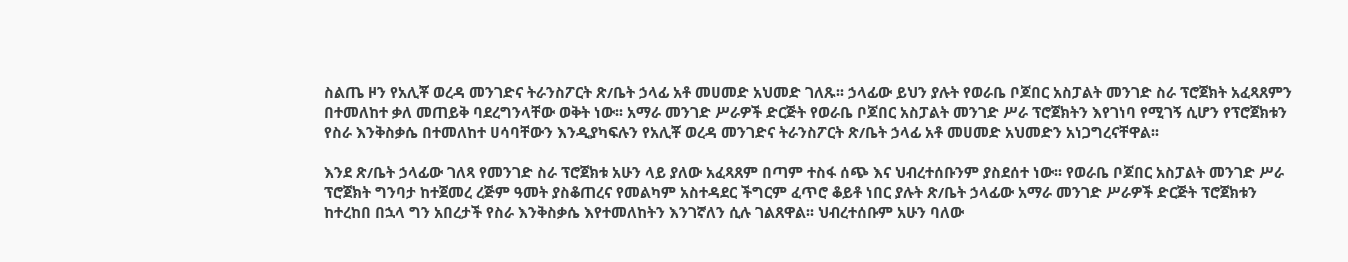ስልጤ ዞን የአሊቾ ወረዳ መንገድና ትራንስፖርት ጽ/ቤት ኃላፊ አቶ መሀመድ አህመድ ገለጹ፡፡ ኃላፊው ይህን ያሉት የወራቤ ቦጆበር አስፓልት መንገድ ስራ ፕሮጀክት አፈጻጸምን በተመለከተ ቃለ መጠይቅ ባደረግንላቸው ወቅት ነው፡፡ አማራ መንገድ ሥራዎች ድርጅት የወራቤ ቦጆበር አስፓልት መንገድ ሥራ ፕሮጀክትን እየገነባ የሚገኝ ሲሆን የፕሮጀክቱን የስራ እንቅስቃሴ በተመለከተ ሀሳባቸውን እንዲያካፍሉን የአሊቾ ወረዳ መንገድና ትራንስፖርት ጽ/ቤት ኃላፊ አቶ መሀመድ አህመድን አነጋግረናቸዋል፡፡

እንደ ጽ/ቤት ኃላፊው ገለጻ የመንገድ ስራ ፕሮጀክቱ አሁን ላይ ያለው አፈጻጸም በጣም ተስፋ ሰጭ እና ህብረተሰቡንም ያስደሰተ ነው፡፡ የወራቤ ቦጆበር አስፓልት መንገድ ሥራ ፕሮጀክት ግንባታ ከተጀመረ ረጅም ዓመት ያስቆጠረና የመልካም አስተዳደር ችግርም ፈጥሮ ቆይቶ ነበር ያሉት ጽ/ቤት ኃላፊው አማራ መንገድ ሥራዎች ድርጅት ፕሮጀክቱን ከተረከበ በኋላ ግን አበረታች የስራ እንቅስቃሴ እየተመለከትን እንገኛለን ሲሉ ገልጸዋል፡፡ ህብረተሰቡም አሁን ባለው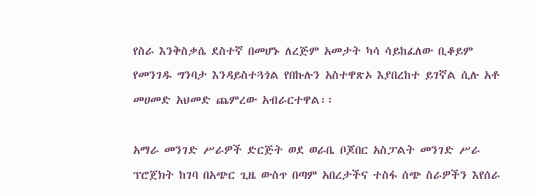የስራ እንቅስቃሴ ደስተኛ በመሆኑ ለረጅም አመታት ካሳ ሳይከፈለው ቢቆይም የመንገዱ ግንባታ እንዳይስተጓጎል የበኩሉን አስተዋጽኦ እያበረከተ ይገኛል ሲሉ አቶ መሀመድ አህመድ ጨምረው አብራርተዋል፡፡

አማራ መንገድ ሥራዎች ድርጅት ወደ ወራቤ ቦጆበር አስፓልት መንገድ ሥራ ፕሮጀክት ከገባ በአጭር ጊዜ ውስጥ በጣም አበረታችና ተስፋ ሰጭ ስራዎችን እየሰራ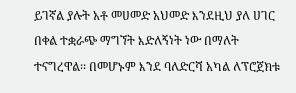ይገኛል ያሉት አቶ መሀመድ አህመድ እንደዚህ ያለ ሀገር በቀል ተቋራጭ ማግኘት እድለኝነት ነው በማለት ተናግረዋል፡፡ በመሆኑም እንደ ባለድርሻ አካል ለፕሮጀክቱ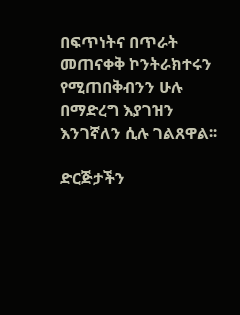በፍጥነትና በጥራት መጠናቀቅ ኮንትራክተሩን የሚጠበቅብንን ሁሉ በማድረግ እያገዝን እንገኛለን ሲሉ ገልጸዋል፡፡

ድርጅታችን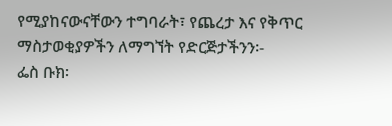የሚያከናውናቸውን ተግባራት፣ የጨረታ እና የቅጥር ማስታወቂያዎችን ለማግኘት የድርጅታችንን፡-
ፌስ ቡክ፡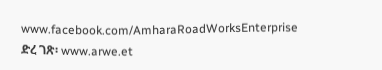www.facebook.com/AmharaRoadWorksEnterprise
ድረ ገጽ፡ www.arwe.et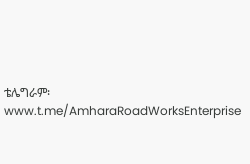ቴሌግራም፡ www.t.me/AmharaRoadWorksEnterprise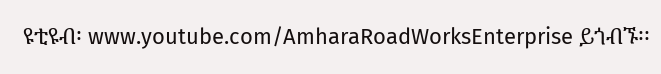ዩቲዩብ፡ www.youtube.com/AmharaRoadWorksEnterprise ይጎብኙ፡፡